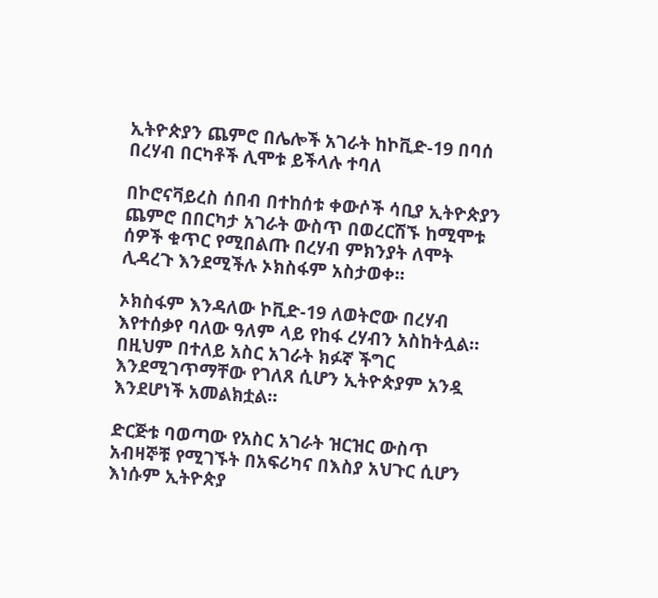ኢትዮጵያን ጨምሮ በሌሎች አገራት ከኮቪድ-19 በባሰ በረሃብ በርካቶች ሊሞቱ ይችላሉ ተባለ

በኮሮናቫይረስ ሰበብ በተከሰቱ ቀውሶች ሳቢያ ኢትዮጵያን ጨምሮ በበርካታ አገራት ውስጥ በወረርሽኙ ከሚሞቱ ሰዎች ቁጥር የሚበልጡ በረሃብ ምክንያት ለሞት ሊዳረጉ እንደሚችሉ ኦክስፋም አስታወቀ።

ኦክስፋም እንዳለው ኮቪድ-19 ለወትሮው በረሃብ እየተሰቃየ ባለው ዓለም ላይ የከፋ ረሃብን አስከትሏል። በዚህም በተለይ አስር አገራት ክፉኛ ችግር እንደሚገጥማቸው የገለጸ ሲሆን ኢትዮጵያም አንዷ እንደሆነች አመልክቷል።

ድርጅቱ ባወጣው የአስር አገራት ዝርዝር ውስጥ አብዛኞቹ የሚገኙት በአፍሪካና በእስያ አህጉር ሲሆን እነሱም ኢትዮጵያ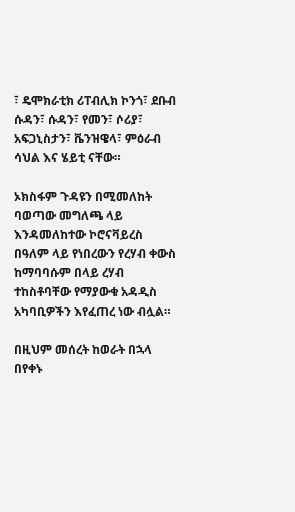፣ ዴሞክራቲክ ሪፐብሊክ ኮንጎ፣ ደቡብ ሱዳን፣ ሱዳን፣ የመን፣ ሶሪያ፣ አፍጋኒስታን፣ ቬንዝዌላ፣ ምዕራብ ሳህል እና ሄይቲ ናቸው።

ኦክስፋም ጉዳዩን በሚመለከት ባወጣው መግለጫ ላይ እንዳመለከተው ኮሮናቫይረስ በዓለም ላይ የነበረውን የረሃብ ቀውስ ከማባባሱም በላይ ረሃብ ተከስቶባቸው የማያውቁ አዳዲስ አካባቢዎችን እየፈጠረ ነው ብሏል።

በዚህም መሰረት ከወራት በኋላ በየቀኑ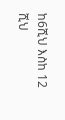ከ6ሺህ እስከ 12 ሺህ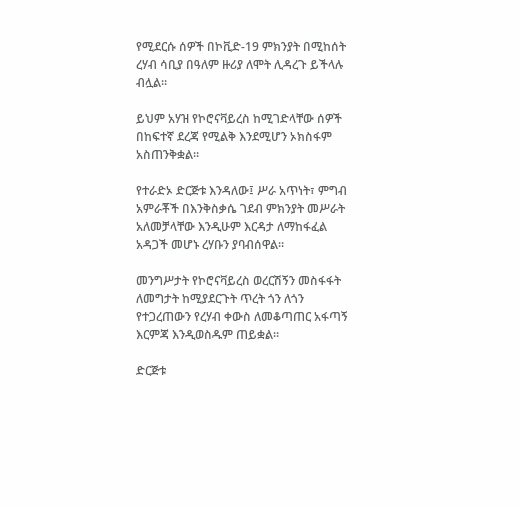የሚደርሱ ሰዎች በኮቪድ-19 ምክንያት በሚከሰት ረሃብ ሳቢያ በዓለም ዙሪያ ለሞት ሊዳረጉ ይችላሉ ብሏል።

ይህም አሃዝ የኮሮናቫይረስ ከሚገድላቸው ሰዎች በከፍተኛ ደረጃ የሚልቅ እንደሚሆን ኦክስፋም አስጠንቅቋል።

የተራድኦ ድርጅቱ እንዳለው፤ ሥራ አጥነት፣ ምግብ አምራቾች በእንቅስቃሴ ገደብ ምክንያት መሥራት አለመቻላቸው እንዲሁም እርዳታ ለማከፋፈል አዳጋች መሆኑ ረሃቡን ያባብሰዋል።

መንግሥታት የኮሮናቫይረስ ወረርሽኝን መስፋፋት ለመግታት ከሚያደርጉት ጥረት ጎን ለጎን የተጋረጠውን የረሃብ ቀውስ ለመቆጣጠር አፋጣኝ እርምጃ እንዲወስዱም ጠይቋል።

ድርጅቱ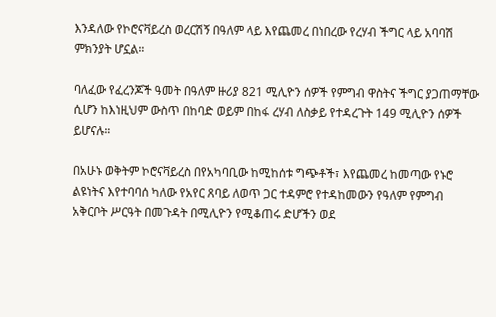እንዳለው የኮሮናቫይረስ ወረርሽኝ በዓለም ላይ እየጨመረ በነበረው የረሃብ ችግር ላይ አባባሽ ምክንያት ሆኗል።

ባለፈው የፈረንጆች ዓመት በዓለም ዙሪያ 821 ሚሊዮን ሰዎች የምግብ ዋስትና ችግር ያጋጠማቸው ሲሆን ከእነዚህም ውስጥ በከባድ ወይም በከፋ ረሃብ ለስቃይ የተዳረጉት 149 ሚሊዮን ሰዎች ይሆናሉ።

በአሁኑ ወቅትም ኮሮናቫይረስ በየአካባቢው ከሚከሰቱ ግጭቶች፣ እየጨመረ ከመጣው የኑሮ ልዩነትና እየተባባሰ ካለው የአየር ጸባይ ለወጥ ጋር ተዳምሮ የተዳከመውን የዓለም የምግብ አቅርቦት ሥርዓት በመጉዳት በሚሊዮን የሚቆጠሩ ድሆችን ወደ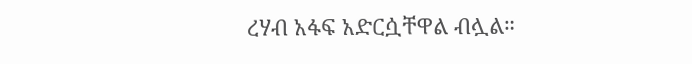ረሃብ አፋፍ አድርሷቸዋል ብሏል።